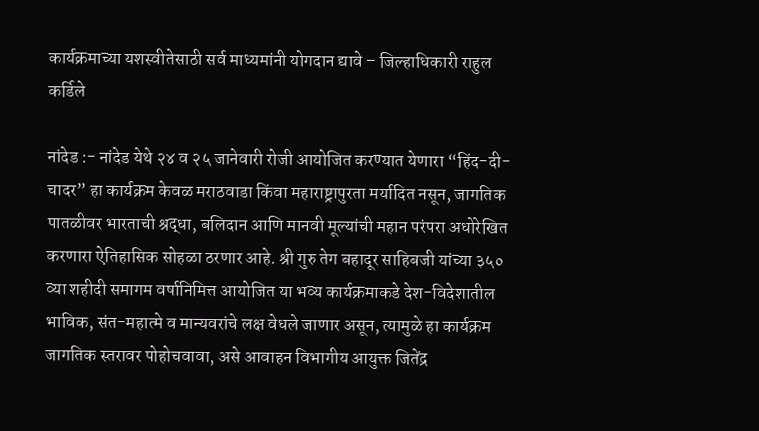कार्यक्रमाच्या यशस्वीतेसाठी सर्व माध्यमांनी योगदान द्यावे – जिल्हाधिकारी राहुल कर्डिले

नांदेड :- नांदेड येथे २४ व २५ जानेवारी रोजी आयोजित करण्यात येणारा “हिंद-दी-चादर” हा कार्यक्रम केवळ मराठवाडा किंवा महाराष्ट्रापुरता मर्यादित नसून, जागतिक पातळीवर भारताची श्रद्धा, बलिदान आणि मानवी मूल्यांची महान परंपरा अधोरेखित करणारा ऐतिहासिक सोहळा ठरणार आहे. श्री गुरु तेग बहादूर साहिबजी यांच्या ३५० व्या शहीदी समागम वर्षानिमित्त आयोजित या भव्य कार्यक्रमाकडे देश-विदेशातील भाविक, संत-महात्मे व मान्यवरांचे लक्ष वेधले जाणार असून, त्यामुळे हा कार्यक्रम जागतिक स्तरावर पोहोचवावा, असे आवाहन विभागीय आयुक्त जितेंद्र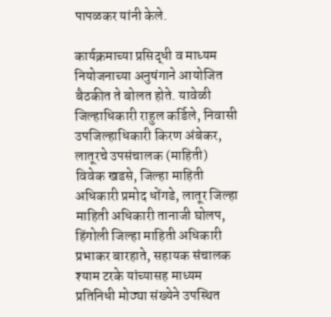पापळकर यांनी केले.

कार्यक्रमाच्या प्रसिद्धी व माध्यम नियोजनाच्या अनुषंगाने आयोजित बैठकीत ते बोलत होते. यावेळी जिल्हाधिकारी राहुल कर्डिले, निवासी उपजिल्हाधिकारी किरण अंबेकर, लातूरचे उपसंचालक (माहिती) विवेक खडसे, जिल्हा माहिती अधिकारी प्रमोद धोंगडे, लातूर जिल्हा माहिती अधिकारी तानाजी घोलप, हिंगोली जिल्हा माहिती अधिकारी प्रभाकर बारहाते, सहायक संचालक श्याम टरके यांच्यासह माध्यम प्रतिनिधी मोठ्या संख्येने उपस्थित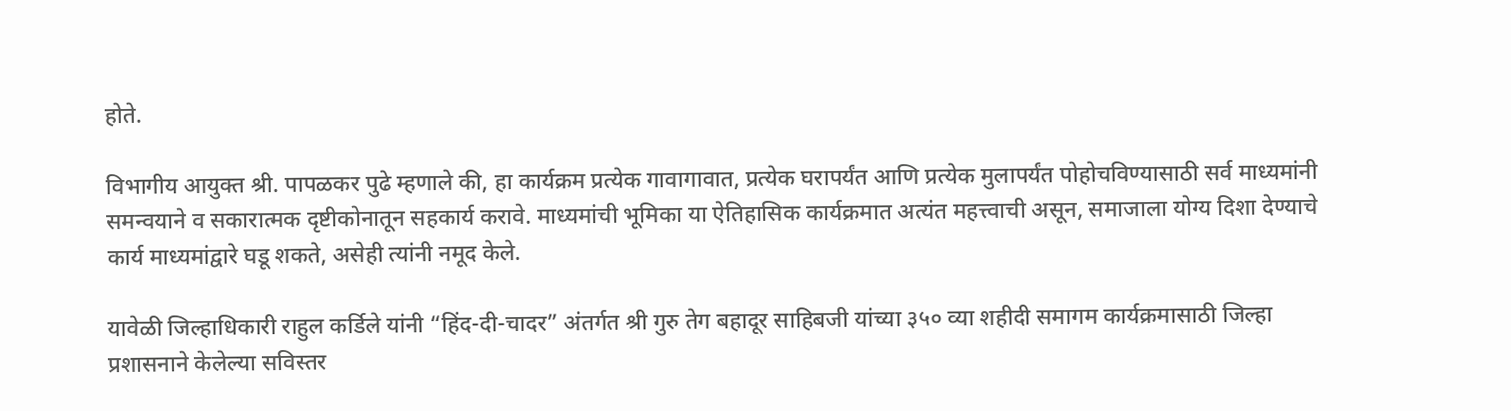होते.

विभागीय आयुक्त श्री. पापळकर पुढे म्हणाले की, हा कार्यक्रम प्रत्येक गावागावात, प्रत्येक घरापर्यंत आणि प्रत्येक मुलापर्यंत पोहोचविण्यासाठी सर्व माध्यमांनी समन्वयाने व सकारात्मक दृष्टीकोनातून सहकार्य करावे. माध्यमांची भूमिका या ऐतिहासिक कार्यक्रमात अत्यंत महत्त्वाची असून, समाजाला योग्य दिशा देण्याचे कार्य माध्यमांद्वारे घडू शकते, असेही त्यांनी नमूद केले.

यावेळी जिल्हाधिकारी राहुल कर्डिले यांनी “हिंद-दी-चादर” अंतर्गत श्री गुरु तेग बहादूर साहिबजी यांच्या ३५० व्या शहीदी समागम कार्यक्रमासाठी जिल्हा प्रशासनाने केलेल्या सविस्तर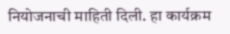नियोजनाची माहिती दिली. हा कार्यक्रम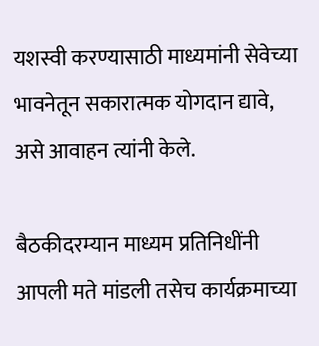यशस्वी करण्यासाठी माध्यमांनी सेवेच्या भावनेतून सकारात्मक योगदान द्यावे, असे आवाहन त्यांनी केले.

बैठकीदरम्यान माध्यम प्रतिनिधींनी आपली मते मांडली तसेच कार्यक्रमाच्या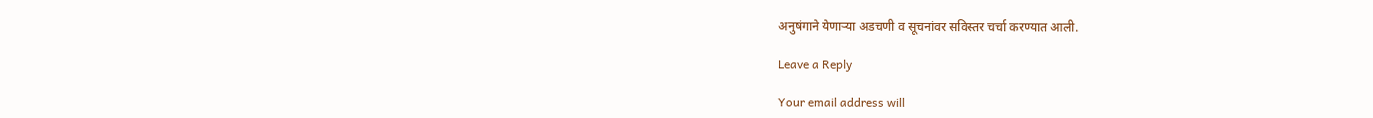अनुषंगाने येणाऱ्या अडचणी व सूचनांवर सविस्तर चर्चा करण्यात आली.

Leave a Reply

Your email address will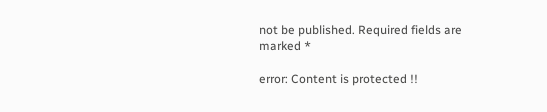not be published. Required fields are marked *

error: Content is protected !!